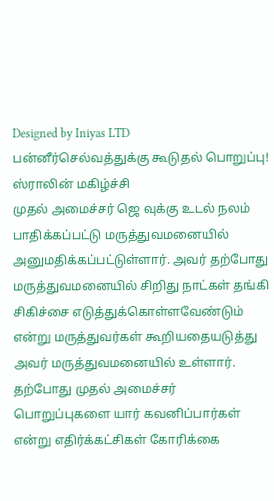Designed by Iniyas LTD
பன்னீர்செல்வத்துக்கு கூடுதல் பொறுப்பு! ஸ்ராலின் மகிழ்ச்சி
முதல் அமைச்சர் ஜெ வுக்கு உடல் நலம் பாதிக்கப்பட்டு மருத்துவமனையில் அனுமதிக்கப்பட்டுள்ளார். அவர் தற்போது மருத்துவமனையில் சிறிது நாட்கள் தங்கி சிகிச்சை எடுத்துக்கொள்ளவேண்டும் என்று மருத்துவர்கள் கூறியதையடுத்து அவர் மருத்துவமனையில் உள்ளார்.
தற்போது முதல் அமைச்சர் பொறுப்புகளை யார் கவனிப்பார்கள் என்று எதிர்க்கட்சிகள் கோரிக்கை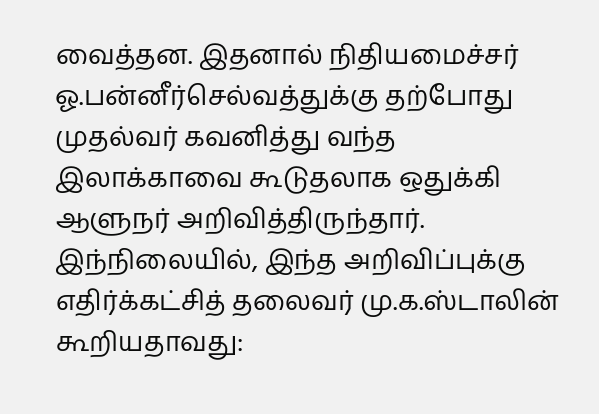வைத்தன. இதனால் நிதியமைச்சர் ஓ.பன்னீர்செல்வத்துக்கு தற்போது முதல்வர் கவனித்து வந்த இலாக்காவை கூடுதலாக ஒதுக்கி ஆளுநர் அறிவித்திருந்தார்.
இந்நிலையில், இந்த அறிவிப்புக்கு எதிர்க்கட்சித் தலைவர் மு.க.ஸ்டாலின் கூறியதாவது: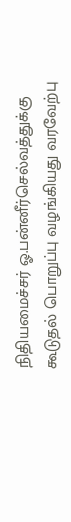நிதியமைச்சர் ஓ.பன்னீர்செல்வத்துக்கு கூடுதல் பொறுப்பு வழங்கியது வரவேற்பு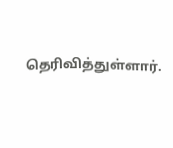தெரிவித்துள்ளார்.